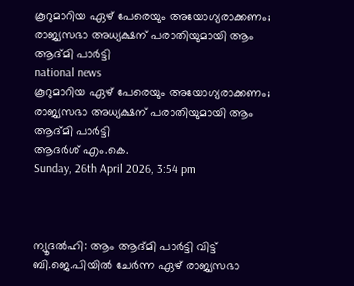കൂറുമാറിയ ഏഴ് പേരെയും അയോഗ്യരാക്കണം; രാജ്യസഭാ അധ്യക്ഷന് പരാതിയുമായി ആം ആദ്മി പാര്‍ട്ടി
national news
കൂറുമാറിയ ഏഴ് പേരെയും അയോഗ്യരാക്കണം; രാജ്യസഭാ അധ്യക്ഷന് പരാതിയുമായി ആം ആദ്മി പാര്‍ട്ടി
ആദര്‍ശ് എം.കെ.
Sunday, 26th April 2026, 3:54 pm



ന്യൂദല്‍ഹി: ആം ആദ്മി പാര്‍ട്ടി വിട്ട് ബി.ജെ.പിയില്‍ ചേര്‍ന്ന ഏഴ് രാജ്യസഭാ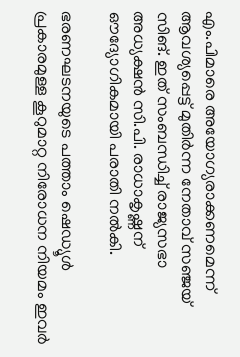എം.പിമാരെ അയോഗ്യരാക്കണമെന്ന് ആവശ്യപ്പെട്ട് മുതിര്‍ന്ന നേതാവ് സഞ്ജയ് സിങ്. ഇത് സംബന്ധിച്ച് രാജ്യസഭാ അധ്യക്ഷന്‍ സി.പി. രാധാകൃഷ്ണന് ഔദ്യോഗികമായി പരാതി നല്‍കി.

ഭരണഘടനയുടെ പത്താം ഷെഡ്യൂള്‍ പ്രകാരമുള്ള കൂറുമാറ്റ നിരോധന നിയമം ഇവര്‍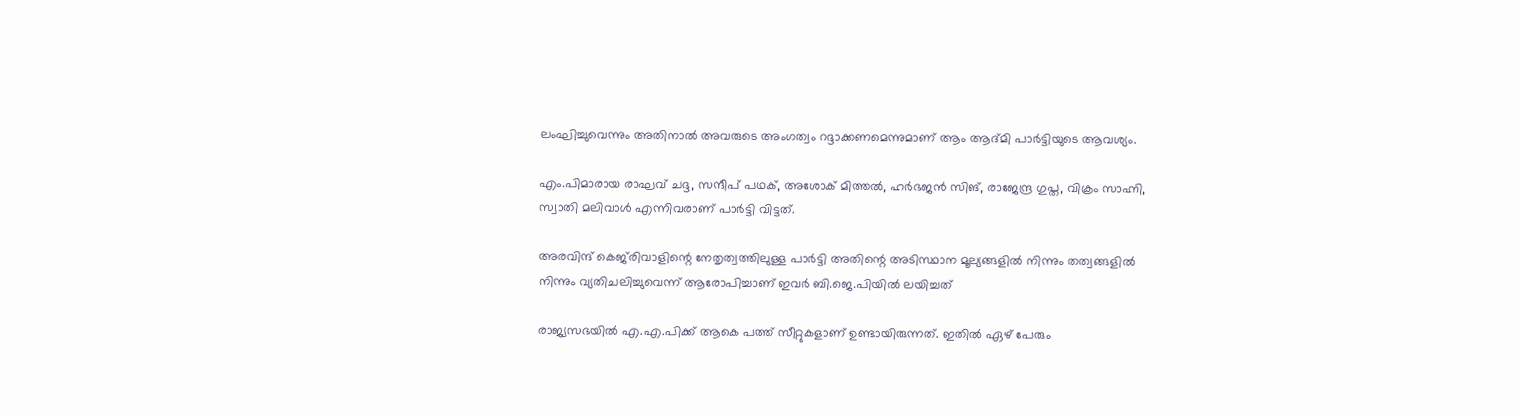ലംഘിച്ചുവെന്നും അതിനാല്‍ അവരുടെ അംഗത്വം റദ്ദാക്കണമെന്നുമാണ് ആം ആദ്മി പാര്‍ട്ടിയുടെ ആവശ്യം.

എം.പിമാരായ രാഘവ് ചദ്ദ, സന്ദീപ് പഥക്, അശോക് മിത്തല്‍, ഹര്‍ഭജന്‍ സിങ്, രാജേന്ദ്ര ഗുപ്ത, വിക്രം സാഹ്നി, സ്വാതി മലിവാള്‍ എന്നിവരാണ് പാര്‍ട്ടി വിട്ടത്.

അരവിന്ദ് കെജ്‌രിവാളിന്റെ നേതൃത്വത്തിലുള്ള പാര്‍ട്ടി അതിന്റെ അടിസ്ഥാന മൂല്യങ്ങളില്‍ നിന്നും തത്വങ്ങളില്‍ നിന്നും വ്യതിചലിച്ചുവെന്ന് ആരോപിച്ചാണ് ഇവര്‍ ബി.ജെ.പിയില്‍ ലയിച്ചത്

രാജ്യസഭയില്‍ എ.എ.പിക്ക് ആകെ പത്ത് സീറ്റുകളാണ് ഉണ്ടായിരുന്നത്. ഇതില്‍ ഏഴ് പേരും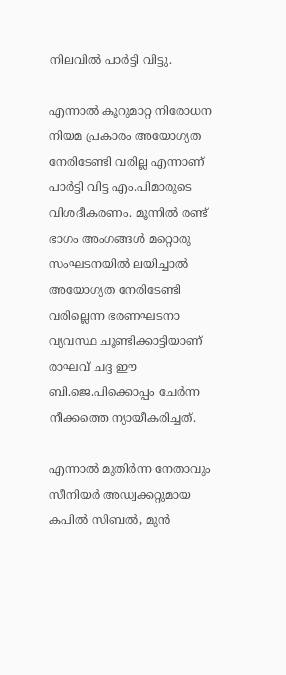നിലവില്‍ പാര്‍ട്ടി വിട്ടു.

എന്നാല്‍ കൂറുമാറ്റ നിരോധന നിയമ പ്രകാരം അയോഗ്യത നേരിടേണ്ടി വരില്ല എന്നാണ് പാര്‍ട്ടി വിട്ട എം.പിമാരുടെ വിശദീകരണം. മൂന്നില്‍ രണ്ട് ഭാഗം അംഗങ്ങള്‍ മറ്റൊരു സംഘടനയില്‍ ലയിച്ചാല്‍ അയോഗ്യത നേരിടേണ്ടി വരില്ലെന്ന ഭരണഘടനാ വ്യവസ്ഥ ചൂണ്ടിക്കാട്ടിയാണ് രാഘവ് ചദ്ദ ഈ ബി.ജെ.പിക്കൊപ്പം ചേര്‍ന്ന നീക്കത്തെ ന്യായീകരിച്ചത്.

എന്നാല്‍ മുതിര്‍ന്ന നേതാവും സീനിയര്‍ അഡ്വക്കറ്റുമായ കപില്‍ സിബല്‍, മുന്‍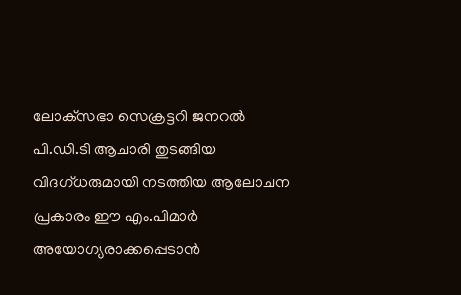ലോക്‌സഭാ സെക്രട്ടറി ജനറല്‍ പി.ഡി.ടി ആചാരി തുടങ്ങിയ വിദഗ്ധരുമായി നടത്തിയ ആലോചന പ്രകാരം ഈ എം.പിമാര്‍ അയോഗ്യരാക്കപ്പെടാന്‍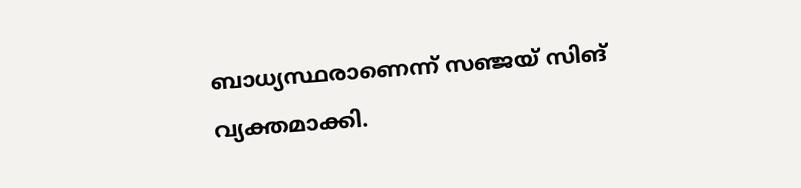ബാധ്യസ്ഥരാണെന്ന് സഞ്ജയ് സിങ് വ്യക്തമാക്കി.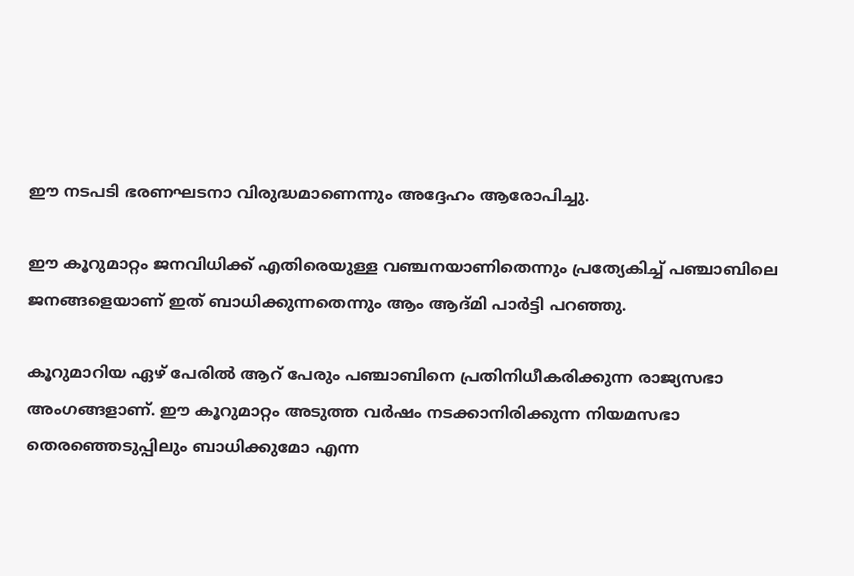ഈ നടപടി ഭരണഘടനാ വിരുദ്ധമാണെന്നും അദ്ദേഹം ആരോപിച്ചു.

ഈ കൂറുമാറ്റം ജനവിധിക്ക് എതിരെയുള്ള വഞ്ചനയാണിതെന്നും പ്രത്യേകിച്ച് പഞ്ചാബിലെ ജനങ്ങളെയാണ് ഇത് ബാധിക്കുന്നതെന്നും ആം ആദ്മി പാര്‍ട്ടി പറഞ്ഞു.

കൂറുമാറിയ ഏഴ് പേരില്‍ ആറ് പേരും പഞ്ചാബിനെ പ്രതിനിധീകരിക്കുന്ന രാജ്യസഭാ അംഗങ്ങളാണ്. ഈ കൂറുമാറ്റം അടുത്ത വര്‍ഷം നടക്കാനിരിക്കുന്ന നിയമസഭാ തെരഞ്ഞെടുപ്പിലും ബാധിക്കുമോ എന്ന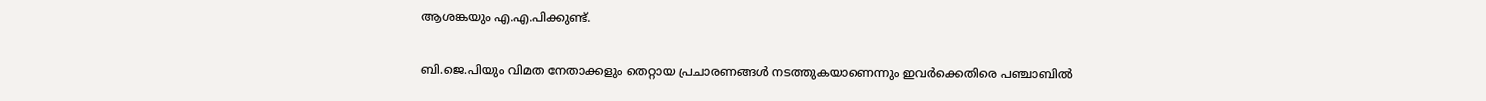ആശങ്കയും എ.എ.പിക്കുണ്ട്.

ബി.ജെ.പിയും വിമത നേതാക്കളും തെറ്റായ പ്രചാരണങ്ങള്‍ നടത്തുകയാണെന്നും ഇവര്‍ക്കെതിരെ പഞ്ചാബില്‍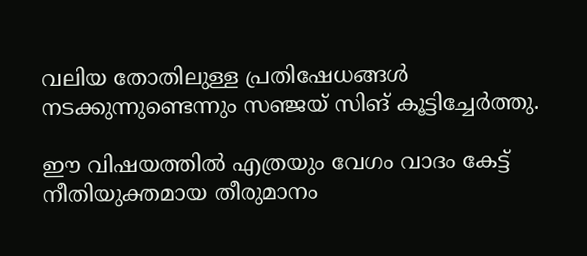വലിയ തോതിലുള്ള പ്രതിഷേധങ്ങള്‍ നടക്കുന്നുണ്ടെന്നും സഞ്ജയ് സിങ് കൂട്ടിച്ചേര്‍ത്തു.

ഈ വിഷയത്തില്‍ എത്രയും വേഗം വാദം കേട്ട് നീതിയുക്തമായ തീരുമാനം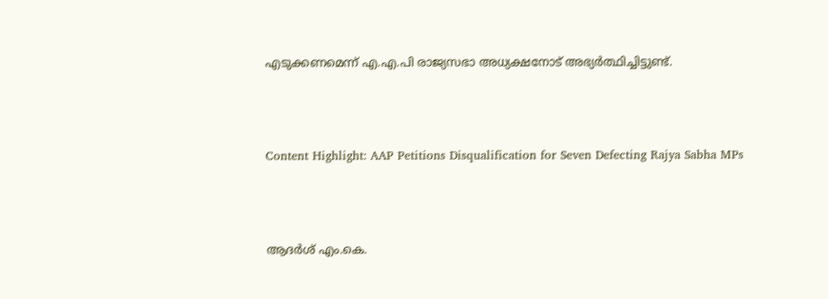എടുക്കണമെന്ന് എ.എ.പി രാജ്യസഭാ അധ്യക്ഷനോട് അഭ്യര്‍ത്ഥിച്ചിട്ടുണ്ട്.



Content Highlight: AAP Petitions Disqualification for Seven Defecting Rajya Sabha MPs



ആദര്‍ശ് എം.കെ.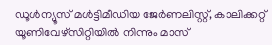ഡൂള്‍ന്യൂസ് മള്‍ട്ടിമീഡിയ ജേര്‍ണലിസ്റ്റ്, കാലിക്കറ്റ് യൂണിവേഴ്സിറ്റിയില്‍ നിന്നും മാസ്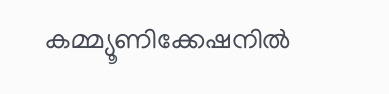കമ്മ്യൂണിക്കേഷനില്‍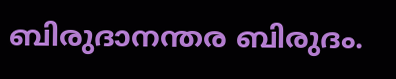ബിരുദാനന്തര ബിരുദം.